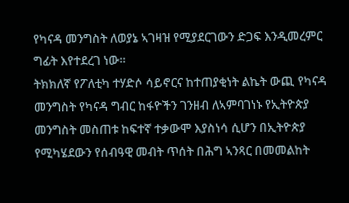የካናዳ መንግስት ለወያኔ ኣገዛዝ የሚያደርገውን ድጋፍ እንዲመረምር ግፊት እየተደረገ ነው።
ትክክለኛ የፖለቲካ ተሃድሶ ሳይኖርና ከተጠያቂነት ልኬት ውጪ የካናዳ መንግስት የካናዳ ግብር ከፋዮችን ገንዘብ ለኣምባገነኑ የኢትዮጵያ መንግስት መስጠቱ ከፍተኛ ተቃውሞ እያስነሳ ሲሆን በኢትዮጵያ የሚካሄደውን የሰብዓዊ መብት ጥሰት በሕግ ኣንጻር በመመልከት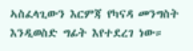ኣስፈላጊውን እርምጃ የካናዳ መንግስት እንዲወስድ ግፊት እየተደረገ ነው።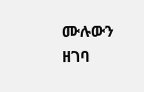ሙሉውን ዘገባ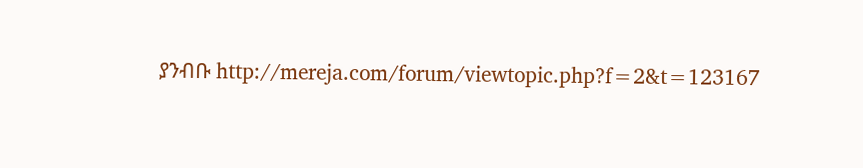ያንብቡ http://mereja.com/forum/viewtopic.php?f=2&t=123167